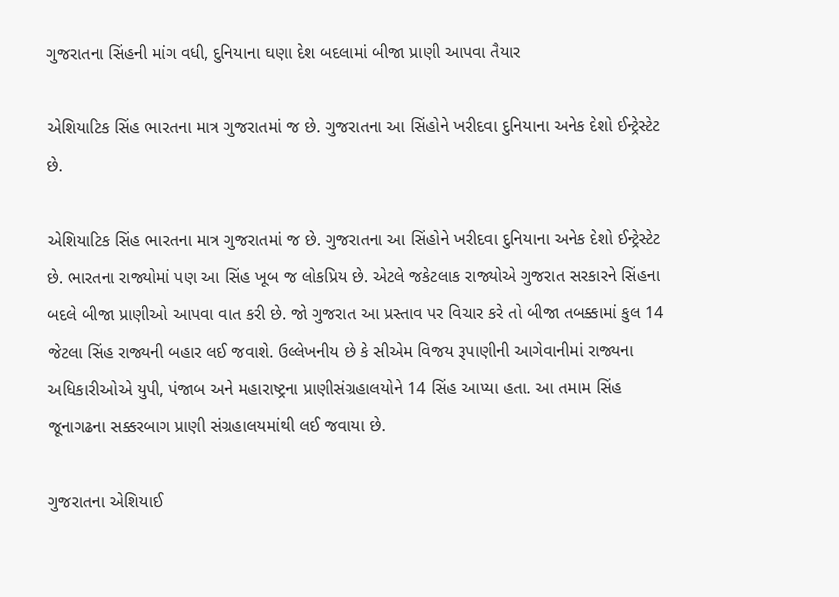ગુજરાતના સિંહની માંગ વધી, દુનિયાના ઘણા દેશ બદલામાં બીજા પ્રાણી આપવા તૈયાર

એશિયાટિક સિંહ ભારતના માત્ર ગુજરાતમાં જ છે. ગુજરાતના આ સિંહોને ખરીદવા દુનિયાના અનેક દેશો ઈન્ટ્રેસ્ટેટ છે.

એશિયાટિક સિંહ ભારતના માત્ર ગુજરાતમાં જ છે. ગુજરાતના આ સિંહોને ખરીદવા દુનિયાના અનેક દેશો ઈન્ટ્રેસ્ટેટ છે. ભારતના રાજ્યોમાં પણ આ સિંહ ખૂબ જ લોકપ્રિય છે. એટલે જકેટલાક રાજ્યોએ ગુજરાત સરકારને સિંહના બદલે બીજા પ્રાણીઓ આપવા વાત કરી છે. જો ગુજરાત આ પ્રસ્તાવ પર વિચાર કરે તો બીજા તબક્કામાં કુલ 14 જેટલા સિંહ રાજ્યની બહાર લઈ જવાશે. ઉલ્લેખનીય છે કે સીએમ વિજય રૂપાણીની આગેવાનીમાં રાજ્યના અધિકારીઓએ યુપી, પંજાબ અને મહારાષ્ટ્રના પ્રાણીસંગ્રહાલયોને 14 સિંહ આપ્યા હતા. આ તમામ સિંહ જૂનાગઢના સક્કરબાગ પ્રાણી સંગ્રહાલયમાંથી લઈ જવાયા છે.

ગુજરાતના એશિયાઈ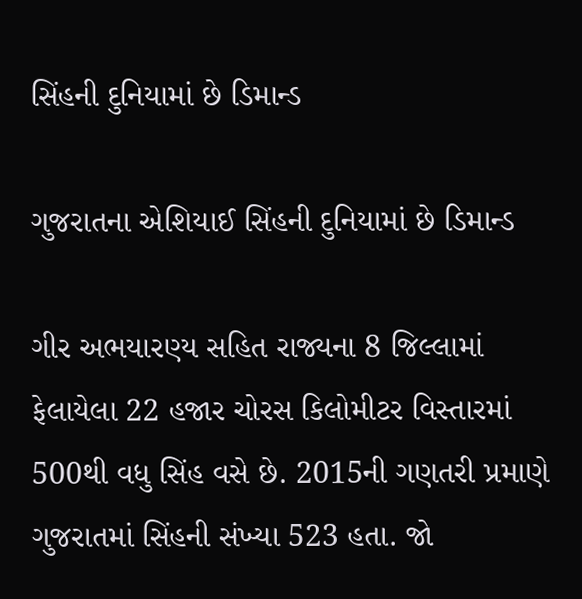સિંહની દુનિયામાં છે ડિમાન્ડ

ગુજરાતના એશિયાઈ સિંહની દુનિયામાં છે ડિમાન્ડ

ગીર અભયારણ્ય સહિત રાજ્યના 8 જિલ્લામાં ફેલાયેલા 22 હજાર ચોરસ કિલોમીટર વિસ્તારમાં 500થી વધુ સિંહ વસે છે. 2015ની ગણતરી પ્રમાણે ગુજરાતમાં સિંહની સંખ્યા 523 હતા. જો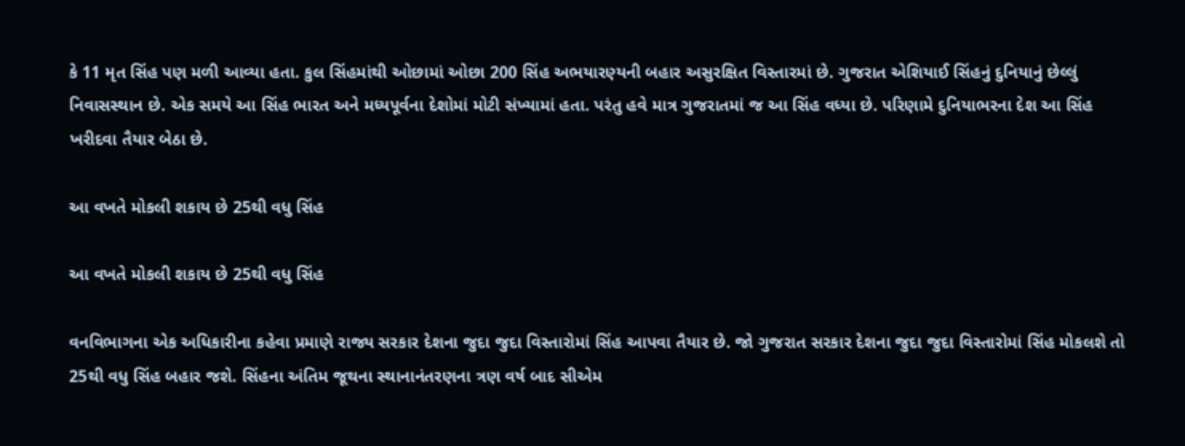કે 11 મૃત સિંહ પણ મળી આવ્યા હતા. કુલ સિંહમાંથી ઓછામાં ઓછા 200 સિંહ અભયારણ્યની બહાર અસુરક્ષિત વિસ્તારમાં છે. ગુજરાત એશિયાઈ સિંહનું દુનિયાનું છેલ્લું નિવાસસ્થાન છે. એક સમયે આ સિંહ ભારત અને મધ્યપૂર્વના દેશોમાં મોટી સંખ્યામાં હતા. પરંતુ હવે માત્ર ગુજરાતમાં જ આ સિંહ વધ્યા છે. પરિણામે દુનિયાભરના દેશ આ સિંહ ખરીદવા તૈયાર બેઠા છે.

આ વખતે મોકલી શકાય છે 25થી વધુ સિંહ

આ વખતે મોકલી શકાય છે 25થી વધુ સિંહ

વનવિભાગના એક અધિકારીના કહેવા પ્રમાણે રાજ્ય સરકાર દેશના જુદા જુદા વિસ્તારોમાં સિંહ આપવા તૈયાર છે. જો ગુજરાત સરકાર દેશના જુદા જુદા વિસ્તારોમાં સિંહ મોકલશે તો 25થી વધુ સિંહ બહાર જશે. સિંહના અંતિમ જૂથના સ્થાનાનંતરણના ત્રણ વર્ષ બાદ સીએમ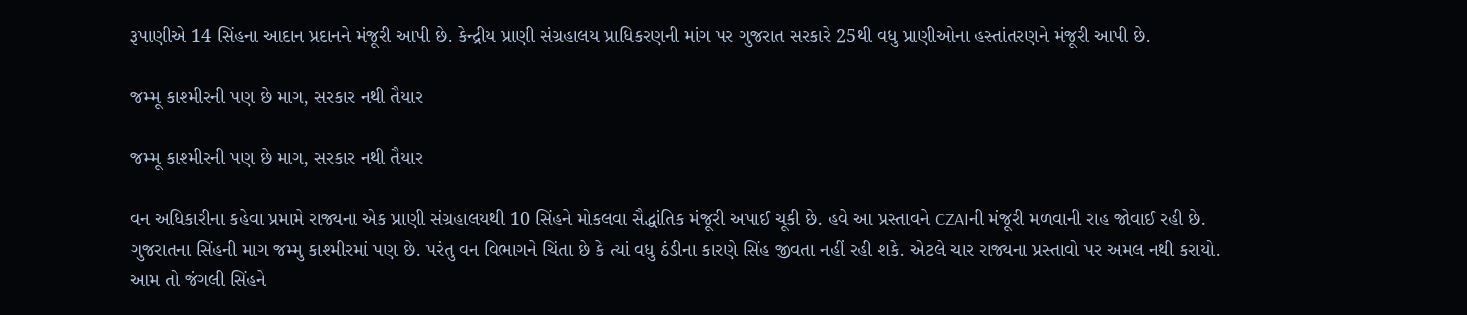રૂપાણીએ 14 સિંહના આદાન પ્રદાનને મંજૂરી આપી છે. કેન્દ્રીય પ્રાણી સંગ્રહાલય પ્રાધિકરણની માંગ પર ગુજરાત સરકારે 25થી વધુ પ્રાણીઓના હસ્તાંતરણને મંજૂરી આપી છે.

જમ્મૂ કાશ્મીરની પણ છે માગ, સરકાર નથી તૈયાર

જમ્મૂ કાશ્મીરની પણ છે માગ, સરકાર નથી તૈયાર

વન અધિકારીના કહેવા પ્રમામે રાજ્યના એક પ્રાણી સંગ્રહાલયથી 10 સિંહને મોકલવા સૈદ્ધાંતિક મંજૂરી અપાઈ ચૂકી છે. હવે આ પ્રસ્તાવને CZAIની મંજૂરી મળવાની રાહ જોવાઈ રહી છે. ગુજરાતના સિંહની માગ જમ્મુ કાશ્મીરમાં પણ છે. પરંતુ વન વિભાગને ચિંતા છે કે ત્યાં વધુ ઠંડીના કારણે સિંહ જીવતા નહીં રહી શકે. એટલે ચાર રાજ્યના પ્રસ્તાવો પર અમલ નથી કરાયો. આમ તો જંગલી સિંહને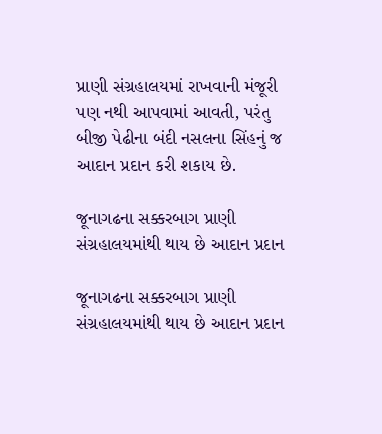પ્રાણી સંગ્રહાલયમાં રાખવાની મંજૂરી પણ નથી આપવામાં આવતી, પરંતુ બીજી પેઢીના બંદી નસલના સિંહનું જ આદાન પ્રદાન કરી શકાય છે.

જૂનાગઢના સક્કરબાગ પ્રાણી સંગ્રહાલયમાંથી થાય છે આદાન પ્રદાન

જૂનાગઢના સક્કરબાગ પ્રાણી સંગ્રહાલયમાંથી થાય છે આદાન પ્રદાન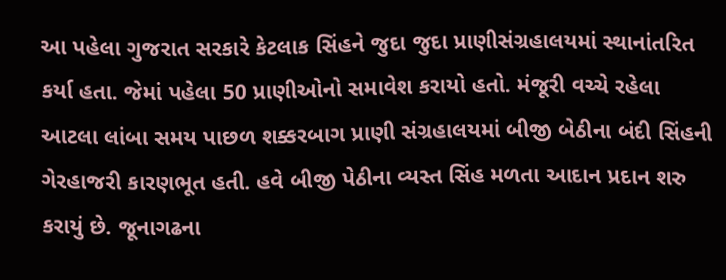આ પહેલા ગુજરાત સરકારે કેટલાક સિંહને જુદા જુદા પ્રાણીસંગ્રહાલયમાં સ્થાનાંતરિત કર્યા હતા. જેમાં પહેલા 50 પ્રાણીઓનો સમાવેશ કરાયો હતો. મંજૂરી વચ્ચે રહેલા આટલા લાંબા સમય પાછળ શક્કરબાગ પ્રાણી સંગ્રહાલયમાં બીજી બેઠીના બંદી સિંહની ગેરહાજરી કારણભૂત હતી. હવે બીજી પેઠીના વ્યસ્ત સિંહ મળતા આદાન પ્રદાન શરુ કરાયું છે. જૂનાગઢના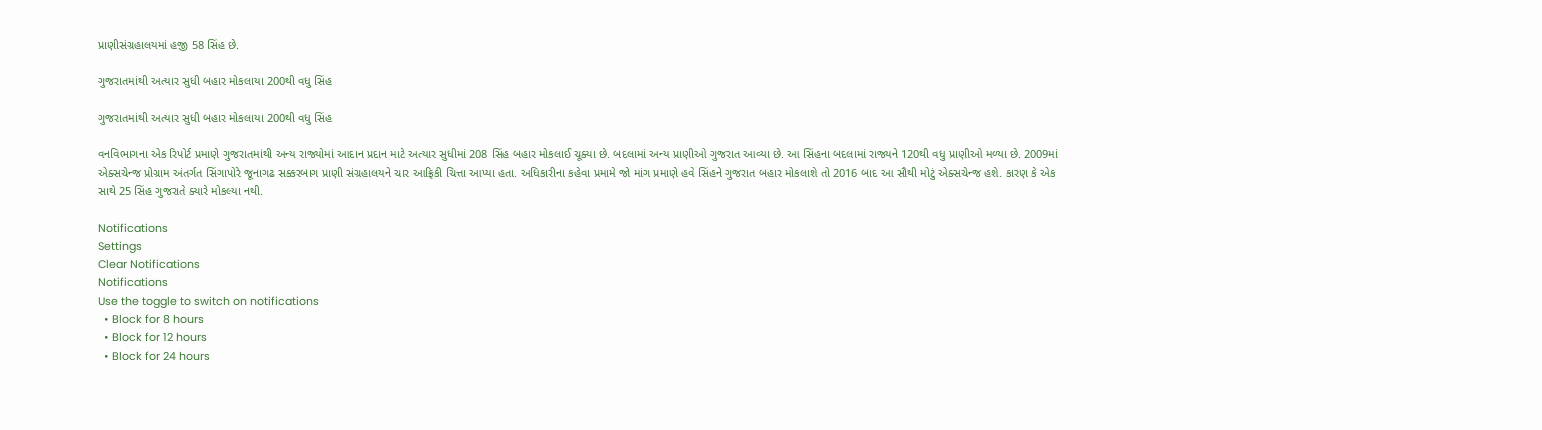પ્રાણીસંગ્રહાલયમાં હજી 58 સિંહ છે.

ગુજરાતમાંથી અત્યાર સુધી બહાર મોકલાયા 200થી વધુ સિંહ

ગુજરાતમાંથી અત્યાર સુધી બહાર મોકલાયા 200થી વધુ સિંહ

વનવિભાગના એક રિપોર્ટ પ્રમાણે ગુજરાતમાંથી અન્ય રાજ્યોમાં આદાન પ્રદાન માટે અત્યાર સુધીમાં 208 સિંહ બહાર મોકલાઈ ચૂક્યા છે. બદલામાં અન્ય પ્રાણીઓ ગુજરાત આવ્યા છે. આ સિંહના બદલામાં રાજ્યને 120થી વધુ પ્રાણીઓ મળ્યા છે. 2009માં એક્સચેન્જ પ્રોગ્રામ અંતર્ગત સિંગાપોરે જૂનાગઢ સક્કરબાગ પ્રાણી સંગ્રહાલયને ચાર આફ્રિકી ચિત્તા આપ્યા હતા. અધિકારીના કહેવા પ્રમામે જો માંગ પ્રમાણે હવે સિંહને ગુજરાત બહાર મોકલાશે તો 2016 બાદ આ સૌથી મોટું એક્સચેન્જ હશે. કારણ કે એક સાથે 25 સિંહ ગુજરાતે ક્યારે મોકલ્યા નથી.

Notifications
Settings
Clear Notifications
Notifications
Use the toggle to switch on notifications
  • Block for 8 hours
  • Block for 12 hours
  • Block for 24 hours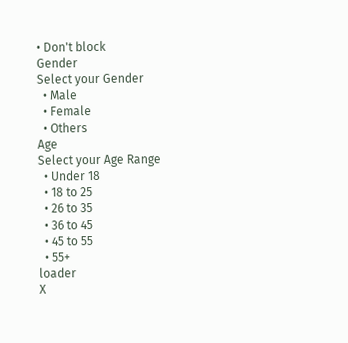• Don't block
Gender
Select your Gender
  • Male
  • Female
  • Others
Age
Select your Age Range
  • Under 18
  • 18 to 25
  • 26 to 35
  • 36 to 45
  • 45 to 55
  • 55+
loader
X